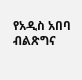የአዲስ አበባ ብልጽግና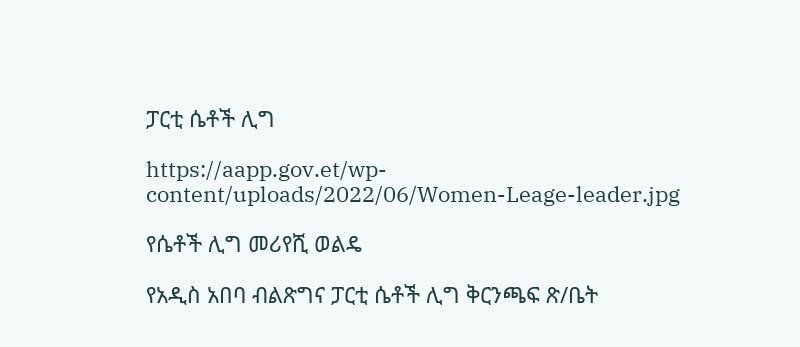ፓርቲ ሴቶች ሊግ

https://aapp.gov.et/wp-content/uploads/2022/06/Women-Leage-leader.jpg

የሴቶች ሊግ መሪየሺ ወልዴ

የአዲስ አበባ ብልጽግና ፓርቲ ሴቶች ሊግ ቅርንጫፍ ጽ/ቤት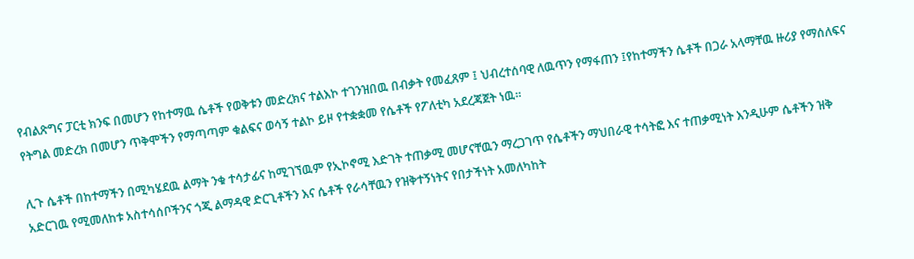የብልጽግና ፓርቲ ክንፍ በመሆን የከተማዉ ሴቶች የወቅቱን መድረክና ተልእኮ ተገንዝበዉ በብቃት የመፈጸም ፤ ህብረተሰባዊ ለዉጥን የማፋጠን ፤የከተማችን ሴቶች በጋራ አላማቸዉ ዙሪያ የማሰለፍና የትግል መድረክ በመሆን ጥቅሞችን የማጣጣም ቁልፍና ወሳኝ ተልኮ ይዞ የተቋቋመ የሴቶች የፖለቲካ አደረጃጀት ነዉ፡፡

ሊጉ ሴቶች በከተማችን በሚካሄደዉ ልማት ንቁ ተሳታፊና ከሚገኘዉም የኢኮኖሚ እድገት ተጠቃሚ መሆናቸዉን ማረጋገጥ የሴቶችን ማህበራዊ ተሳትፎ እና ተጠቃሚነት እንዲሁም ሴቶችን ዝቅ አድርገዉ የሚመለከቱ አስተሳሰቦችንና ጎጂ ልማዳዊ ድርጊቶችን እና ሴቶች የራሳቸዉን የዝቅተኝነትና የበታችነት አመለካከት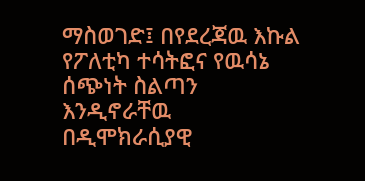ማስወገድ፤ በየደረጃዉ እኩል የፖለቲካ ተሳትፎና የዉሳኔ ሰጭነት ስልጣን እንዲኖራቸዉ በዲሞክራሲያዊ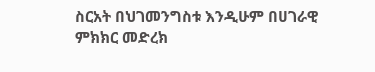ስርአት በህገመንግስቱ እንዲሁም በሀገራዊ ምክክር መድረክ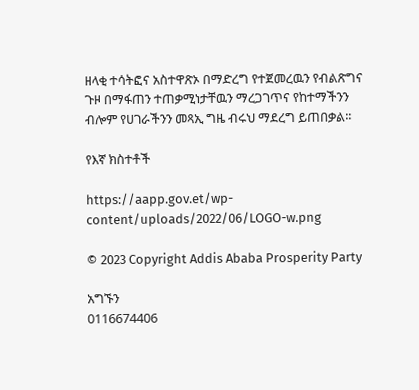ዘላቂ ተሳትፎና አስተዋጽኦ በማድረግ የተጀመረዉን የብልጽግና ጉዞ በማፋጠን ተጠቃሚነታቸዉን ማረጋገጥና የከተማችንን ብሎም የሀገራችንን መጻኢ ግዜ ብሩህ ማደረግ ይጠበቃል፡፡

የእኛ ክስተቶች

https://aapp.gov.et/wp-content/uploads/2022/06/LOGO-w.png

© 2023 Copyright Addis Ababa Prosperity Party

አግኙን
0116674406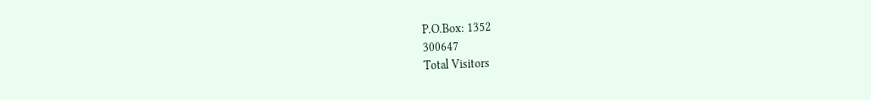P.O.Box: 1352
300647
Total Visitors